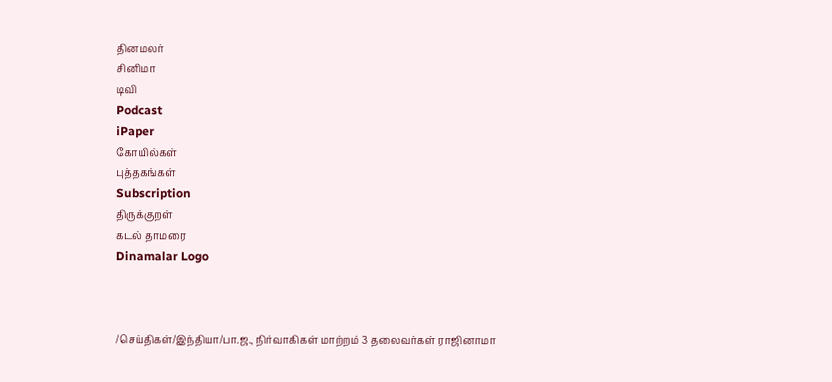தினமலர்
சினிமா
டிவி
Podcast
iPaper
கோயில்கள்
புத்தகங்கள்
Subscription
திருக்குறள்
கடல் தாமரை
Dinamalar Logo



/செய்திகள்/இந்தியா/பா.ஜ., நிர்வாகிகள் மாற்றம் 3 தலைவர்கள் ராஜினாமா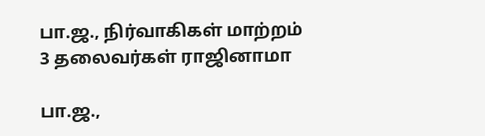பா.ஜ., நிர்வாகிகள் மாற்றம் 3 தலைவர்கள் ராஜினாமா

பா.ஜ.,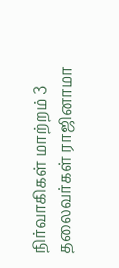நிர்வாகிகள் மாற்றம் 3 தலைவர்கள் ராஜினாமா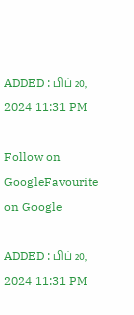ADDED : பிப் 20, 2024 11:31 PM

Follow on GoogleFavourite on Google

ADDED : பிப் 20, 2024 11:31 PM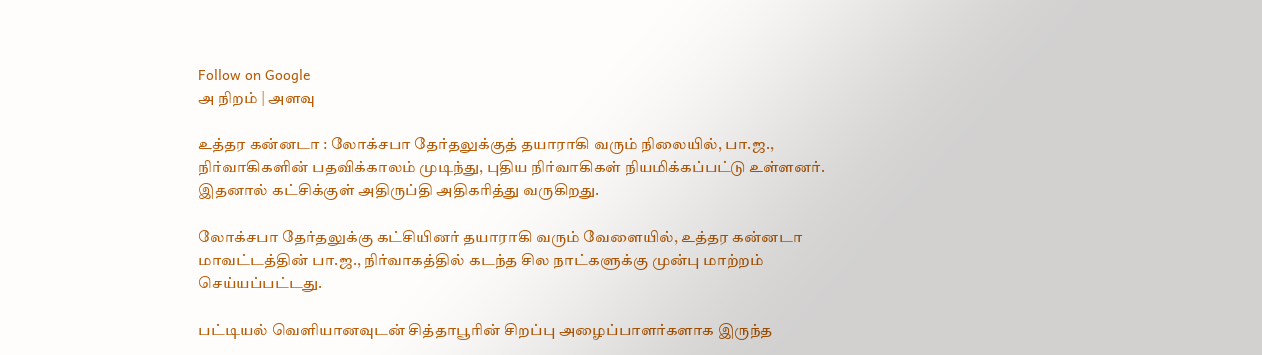Follow on Google
அ நிறம் | அளவு

உத்தர கன்னடா : லோக்சபா தேர்தலுக்குத் தயாராகி வரும் நிலையில், பா.ஜ., நிர்வாகிகளின் பதவிக்காலம் முடிந்து, புதிய நிர்வாகிகள் நியமிக்கப்பட்டு உள்ளனர். இதனால் கட்சிக்குள் அதிருப்தி அதிகரித்து வருகிறது.

லோக்சபா தேர்தலுக்கு கட்சியினர் தயாராகி வரும் வேளையில், உத்தர கன்னடா மாவட்டத்தின் பா.ஜ., நிர்வாகத்தில் கடந்த சில நாட்களுக்கு முன்பு மாற்றம் செய்யப்பட்டது.

பட்டியல் வெளியானவுடன் சித்தாபூரின் சிறப்பு அழைப்பாளர்களாக இருந்த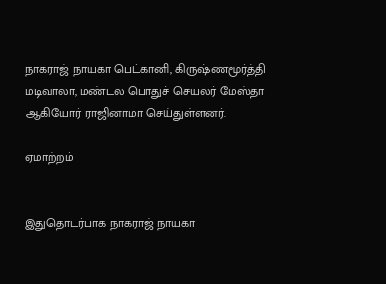நாகராஜ் நாயகா பெட்கானி, கிருஷ்ணமூர்த்தி மடிவாலா, மண்டல பொதுச் செயலர் மேஸ்தா ஆகியோர் ராஜினாமா செய்துள்ளனர்.

ஏமாற்றம்


இதுதொடர்பாக நாகராஜ் நாயகா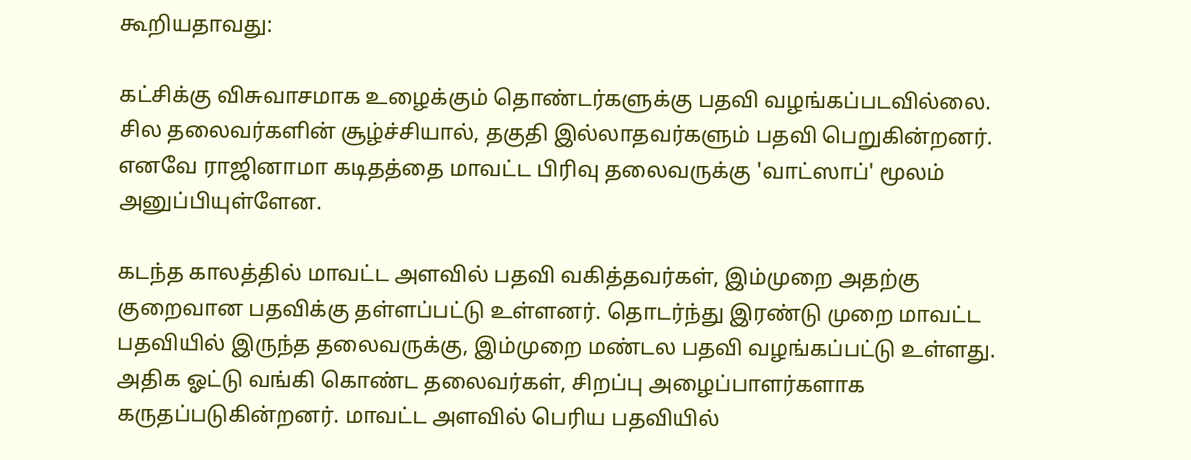கூறியதாவது:

கட்சிக்கு விசுவாசமாக உழைக்கும் தொண்டர்களுக்கு பதவி வழங்கப்படவில்லை. சில தலைவர்களின் சூழ்ச்சியால், தகுதி இல்லாதவர்களும் பதவி பெறுகின்றனர். எனவே ராஜினாமா கடிதத்தை மாவட்ட பிரிவு தலைவருக்கு 'வாட்ஸாப்' மூலம் அனுப்பியுள்ளேன.

கடந்த காலத்தில் மாவட்ட அளவில் பதவி வகித்தவர்கள், இம்முறை அதற்கு குறைவான பதவிக்கு தள்ளப்பட்டு உள்ளனர். தொடர்ந்து இரண்டு முறை மாவட்ட பதவியில் இருந்த தலைவருக்கு, இம்முறை மண்டல பதவி வழங்கப்பட்டு உள்ளது. அதிக ஓட்டு வங்கி கொண்ட தலைவர்கள், சிறப்பு அழைப்பாளர்களாக கருதப்படுகின்றனர். மாவட்ட அளவில் பெரிய பதவியில்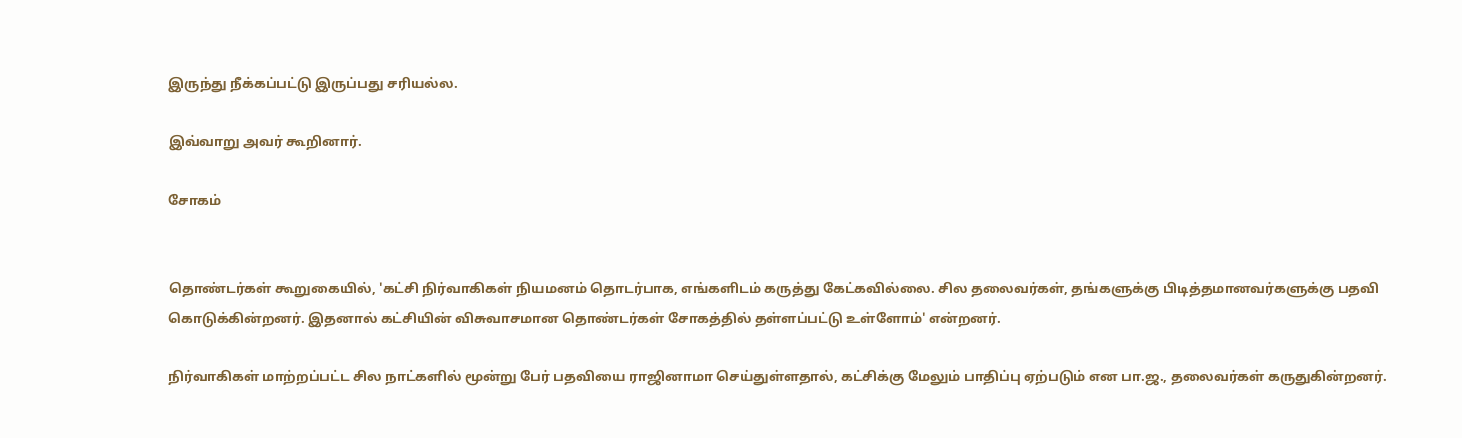இருந்து நீக்கப்பட்டு இருப்பது சரியல்ல.

இவ்வாறு அவர் கூறினார்.

சோகம்


தொண்டர்கள் கூறுகையில், 'கட்சி நிர்வாகிகள் நியமனம் தொடர்பாக, எங்களிடம் கருத்து கேட்கவில்லை. சில தலைவர்கள், தங்களுக்கு பிடித்தமானவர்களுக்கு பதவி கொடுக்கின்றனர். இதனால் கட்சியின் விசுவாசமான தொண்டர்கள் சோகத்தில் தள்ளப்பட்டு உள்ளோம்' என்றனர்.

நிர்வாகிகள் மாற்றப்பட்ட சில நாட்களில் மூன்று பேர் பதவியை ராஜினாமா செய்துள்ளதால், கட்சிக்கு மேலும் பாதிப்பு ஏற்படும் என பா.ஜ., தலைவர்கள் கருதுகின்றனர்.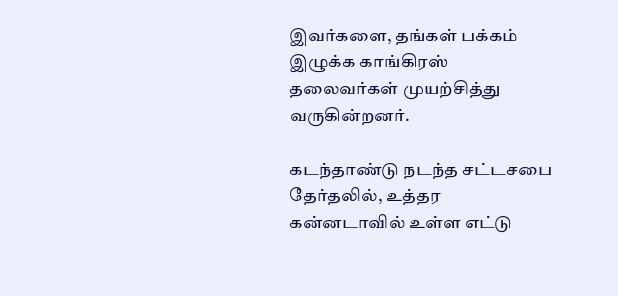இவர்களை, தங்கள் பக்கம் இழுக்க காங்கிரஸ் தலைவர்கள் முயற்சித்து வருகின்றனர்.

கடந்தாண்டு நடந்த சட்டசபை தேர்தலில், உத்தர கன்னடாவில் உள்ள எட்டு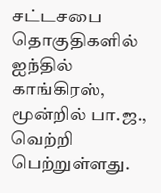சட்டசபை தொகுதிகளில் ஐந்தில் காங்கிரஸ், மூன்றில் பா.ஜ., வெற்றி பெற்றுள்ளது.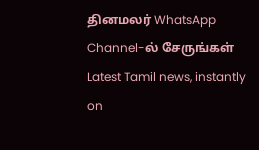தினமலர் WhatsApp Channel-ல் சேருங்கள்
Latest Tamil news, instantly on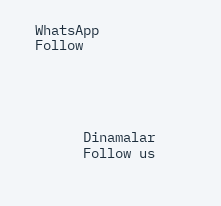WhatsApp
Follow





      Dinamalar
      Follow us